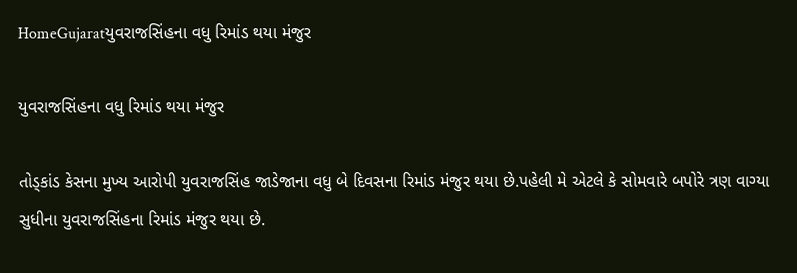HomeGujaratયુવરાજસિંહના વધુ રિમાંડ થયા મંજુર

યુવરાજસિંહના વધુ રિમાંડ થયા મંજુર

તોડ્કાંડ કેસના મુખ્ય આરોપી યુવરાજસિંહ જાડેજાના વધુ બે દિવસના રિમાંડ મંજુર થયા છે.પહેલી મે એટલે કે સોમવારે બપોરે ત્રણ વાગ્યા સુધીના યુવરાજસિંહના રિમાંડ મંજુર થયા છે.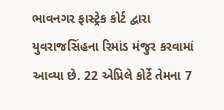ભાવનગર ફાસ્ટ્રેક કોર્ટ દ્વારા યુવરાજસિંહના રિમાંડ મંજુર કરવામાં આવ્યા છે. 22 એપ્રિલે કોર્ટે તેમના 7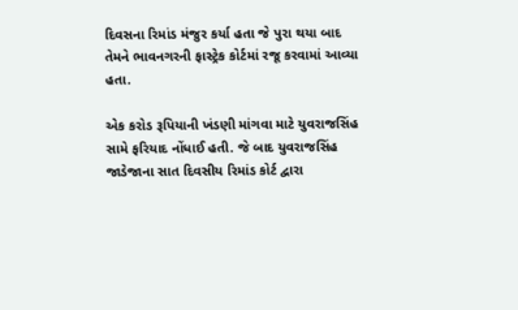દિવસના રિમાંડ મંજુર કર્યા હતા જે પુરા થયા બાદ તેમને ભાવનગરની ફાસ્ટ્રેક કોર્ટમાં રજૂ કરવામાં આવ્યા હતા.

એક કરોડ રૂપિયાની ખંડણી માંગવા માટે યુવરાજસિંહ સામે ફરિયાદ નોંધાઈ હતી. જે બાદ યુવરાજસિંહ જાડેજાના સાત દિવસીય રિમાંડ કોર્ટ દ્વારા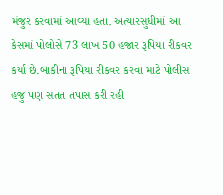મંજુર કરવામાં આવ્યા હતા. અત્યારસુધીમાં આ કેસમાં પોલોસે 73 લાખ 50 હજાર રૂપિયા રીકવર કર્યા છે.બાકીના રૂપિયા રીકવર કરવા માટે પોલીસ હજુ પણ સતત તપાસ કરી રહી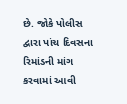છે. જોકે પોલીસ દ્વારા પાંચ દિવસના રિમાંડની માંગ કરવામાં આવી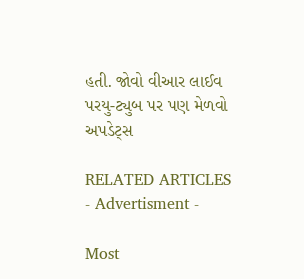હતી. જોવો વીઆર લાઈવ પરયુ-ટ્યુબ પર પણ મેળવો અપડેટ્સ

RELATED ARTICLES
- Advertisment -

Most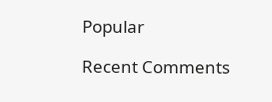Popular

Recent Comments